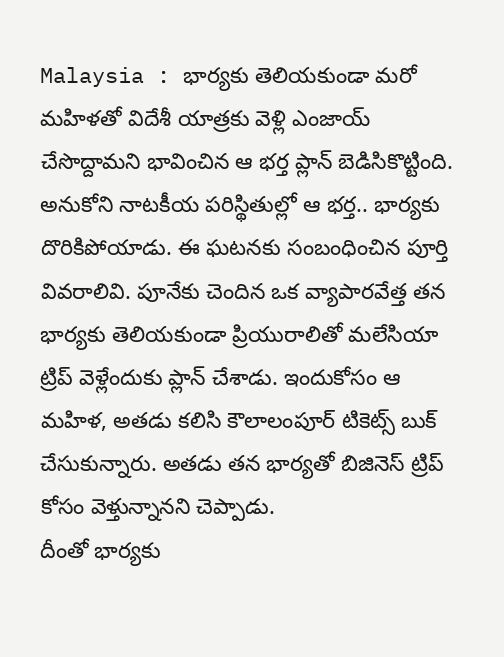Malaysia : భార్యకు తెలియకుండా మరో మహిళతో విదేశీ యాత్రకు వెళ్లి ఎంజాయ్ చేసొద్దామని భావించిన ఆ భర్త ప్లాన్ బెడిసికొట్టింది. అనుకోని నాటకీయ పరిస్థితుల్లో ఆ భర్త.. భార్యకు దొరికిపోయాడు. ఈ ఘటనకు సంబంధించిన పూర్తి వివరాలివి. పూనేకు చెందిన ఒక వ్యాపారవేత్త తన భార్యకు తెలియకుండా ప్రియురాలితో మలేసియా ట్రిప్ వెళ్లేందుకు ప్లాన్ చేశాడు. ఇందుకోసం ఆ మహిళ, అతడు కలిసి కౌలాలంపూర్ టికెట్స్ బుక్ చేసుకున్నారు. అతడు తన భార్యతో బిజినెస్ ట్రిప్ కోసం వెళ్తున్నానని చెప్పాడు.
దీంతో భార్యకు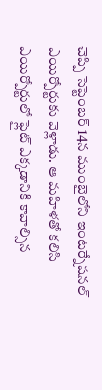చెప్పి సెప్టెంబర్ 14న ముంబైలోని ఇంటర్నేషనల్ ఎయిర్పోర్టుకు వెళ్లాడు. ఆ మహిళతో కలిసి ఎయిర్పోర్టులో ఫ్లైట్ ఎక్కడానికి కావాల్సిన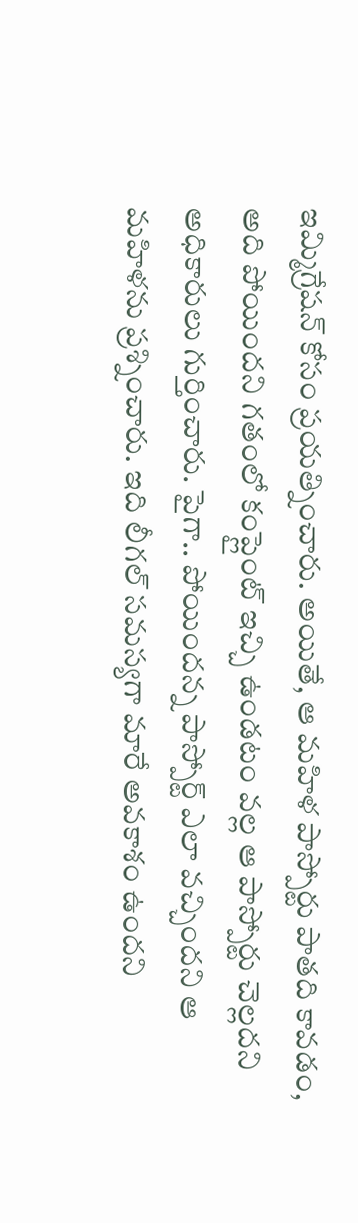ఇమ్మిగ్రేషన్ కోసం ప్రయత్నించారు. అయితే, ఆ మహిళ పాస్పోర్టు పాతది కావడం, అది పోయిందని గతంలో కంప్లైంట్ ఇచ్చి ఉండటం వల్ల ఆ పాస్పోర్టు చెల్లదని అధికారులు గుర్తించారు. పైగా.. పోయిందన్న పాస్పోర్ట్ ఎలా వచ్చిందని ఆ మహిళను ప్రశ్నించారు. ఇది లీగల్ సమస్యగా మారే అవకాశం ఉందని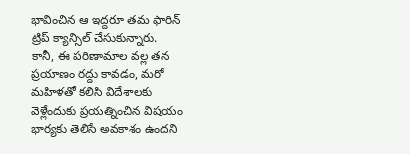భావించిన ఆ ఇద్దరూ తమ ఫారిన్ ట్రిప్ క్యాన్సిల్ చేసుకున్నారు.
కానీ, ఈ పరిణామాల వల్ల తన ప్రయాణం రద్దు కావడం, మరో మహిళతో కలిసి విదేశాలకు వెళ్లేందుకు ప్రయత్నించిన విషయం భార్యకు తెలిసే అవకాశం ఉందని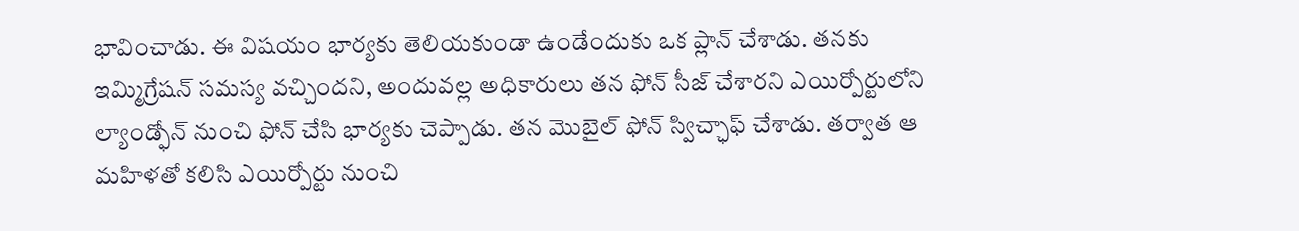భావించాడు. ఈ విషయం భార్యకు తెలియకుండా ఉండేందుకు ఒక ప్లాన్ చేశాడు. తనకు ఇమ్మిగ్రేషన్ సమస్య వచ్చిందని, అందువల్ల అధికారులు తన ఫోన్ సీజ్ చేశారని ఎయిర్పోర్టులోని ల్యాండ్ఫోన్ నుంచి ఫోన్ చేసి భార్యకు చెప్పాడు. తన మొబైల్ ఫోన్ స్విచ్ఛాఫ్ చేశాడు. తర్వాత ఆ మహిళతో కలిసి ఎయిర్పోర్టు నుంచి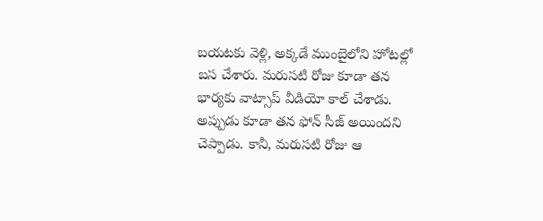బయటకు వెళ్లి, అక్కడే ముంబైలోని హోటల్లో బస చేశారు. మరుసటి రోజు కూడా తన భార్యకు వాట్సాప్ వీడియో కాల్ చేశాడు.
అప్పుడు కూడా తన ఫోన్ సీజ్ అయిందని చెప్పాడు. కానీ, మరుసటి రోజు ఆ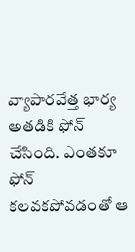వ్యాపారవేత్త భార్య అతడికి ఫోన్ చేసింది. ఎంతకూ ఫోన్ కలవకపోవడంతో ఆ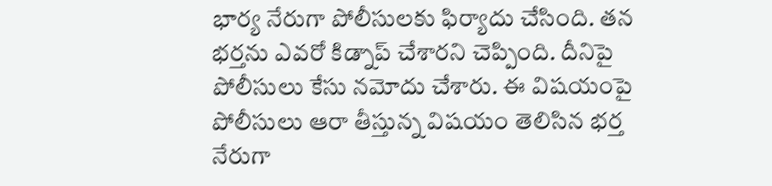భార్య నేరుగా పోలీసులకు ఫిర్యాదు చేసింది. తన భర్తను ఎవరో కిడ్నాప్ చేశారని చెప్పింది. దీనిపై పోలీసులు కేసు నమోదు చేశారు. ఈ విషయంపై పోలీసులు ఆరా తీస్తున్న విషయం తెలిసిన భర్త నేరుగా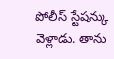పోలీస్ స్టేషన్కు వెళ్లాడు. తాను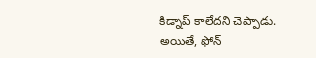కిడ్నాప్ కాలేదని చెప్పాడు. అయితే, ఫోన్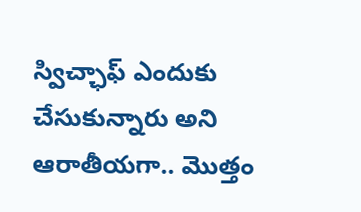స్విచ్ఛాఫ్ ఎందుకు చేసుకున్నారు అని ఆరాతీయగా.. మొత్తం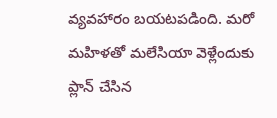వ్యవహారం బయటపడింది. మరో మహిళతో మలేసియా వెళ్లేందుకు ప్లాన్ చేసిన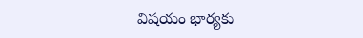విషయం భార్యకు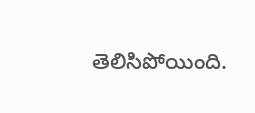తెలిసిపోయింది.